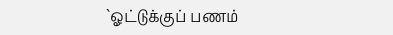`ஓட்டுக்குப் பணம்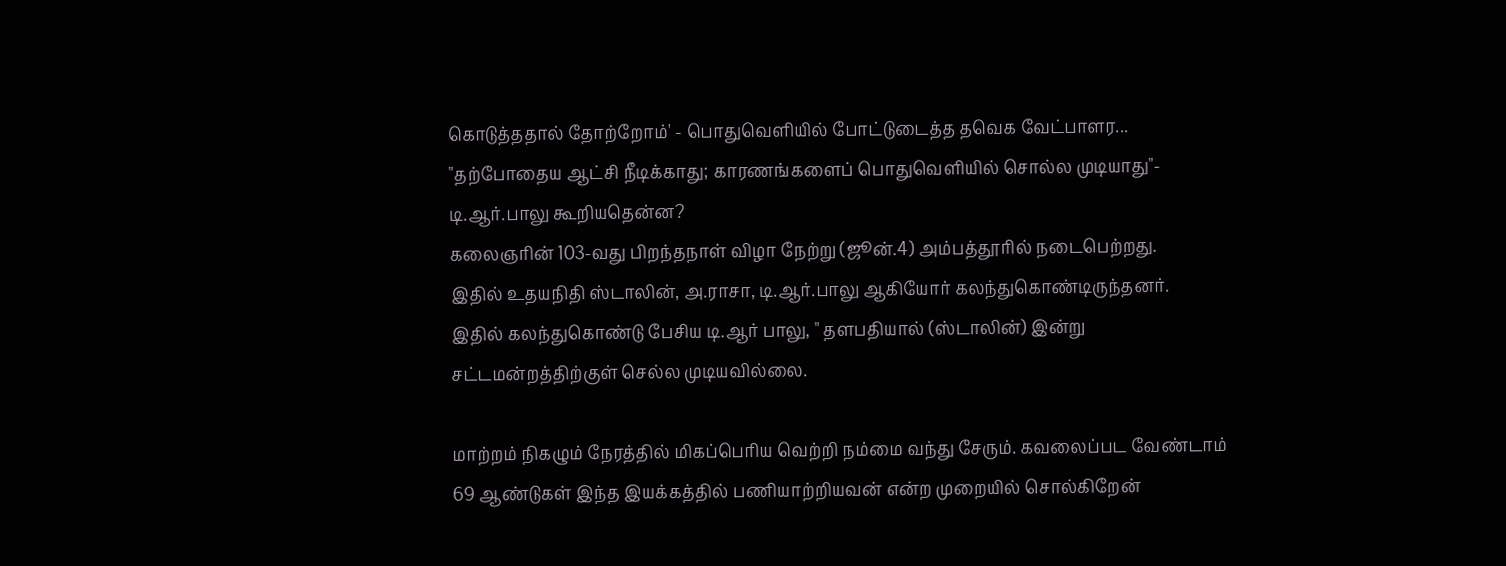கொடுத்ததால் தோற்றோம்' - பொதுவெளியில் போட்டுடைத்த தவெக வேட்பாளர...
"தற்போதைய ஆட்சி நீடிக்காது; காரணங்களைப் பொதுவெளியில் சொல்ல முடியாது"- டி.ஆர்.பாலு கூறியதென்ன?
கலைஞரின் 103-வது பிறந்தநாள் விழா நேற்று (ஜூன்.4) அம்பத்தூரில் நடைபெற்றது.
இதில் உதயநிதி ஸ்டாலின், அ.ராசா, டி.ஆர்.பாலு ஆகியோர் கலந்துகொண்டிருந்தனர்.
இதில் கலந்துகொண்டு பேசிய டி.ஆர் பாலு, " தளபதியால் (ஸ்டாலின்) இன்று சட்டமன்றத்திற்குள் செல்ல முடியவில்லை.

மாற்றம் நிகழும் நேரத்தில் மிகப்பெரிய வெற்றி நம்மை வந்து சேரும். கவலைப்பட வேண்டாம் 69 ஆண்டுகள் இந்த இயக்கத்தில் பணியாற்றியவன் என்ற முறையில் சொல்கிறேன்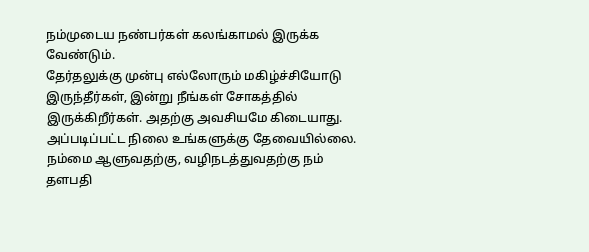நம்முடைய நண்பர்கள் கலங்காமல் இருக்க வேண்டும்.
தேர்தலுக்கு முன்பு எல்லோரும் மகிழ்ச்சியோடு இருந்தீர்கள், இன்று நீங்கள் சோகத்தில் இருக்கிறீர்கள். அதற்கு அவசியமே கிடையாது. அப்படிப்பட்ட நிலை உங்களுக்கு தேவையில்லை.
நம்மை ஆளுவதற்கு, வழிநடத்துவதற்கு நம் தளபதி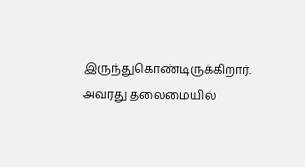இருந்துகொண்டிருக்கிறார். அவரது தலைமையில்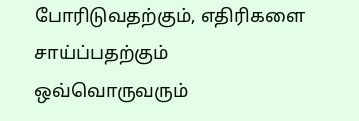போரிடுவதற்கும், எதிரிகளை சாய்ப்பதற்கும் ஒவ்வொருவரும்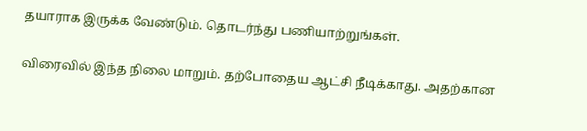தயாராக இருக்க வேண்டும். தொடர்ந்து பணியாற்றுங்கள்.

விரைவில் இந்த நிலை மாறும். தற்போதைய ஆட்சி நீடிக்காது. அதற்கான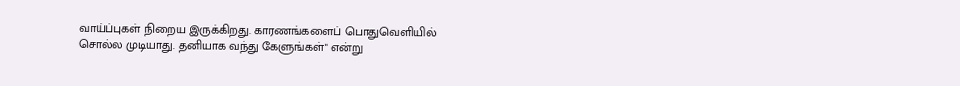வாய்ப்புகள் நிறைய இருக்கிறது. காரணங்களைப் பொதுவெளியில் சொல்ல முடியாது. தனியாக வந்து கேளுங்கள்" என்று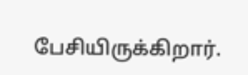பேசியிருக்கிறார்.